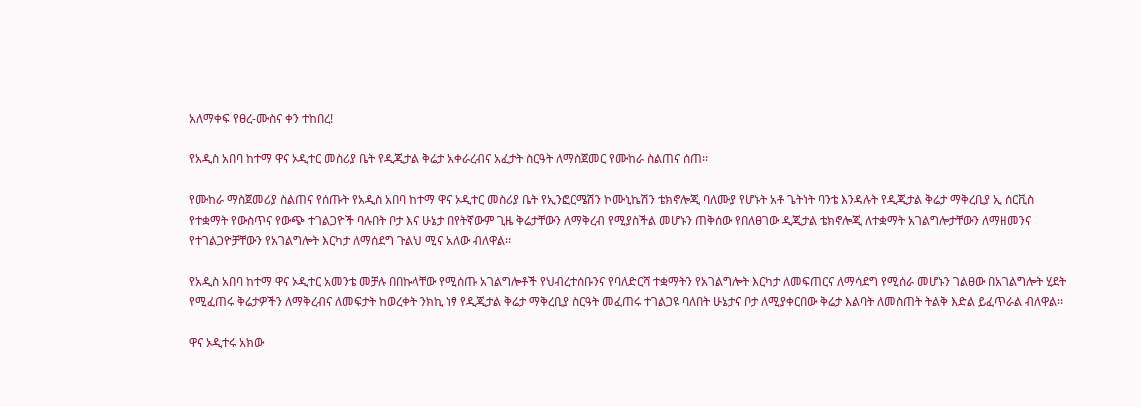አለማቀፍ የፀረ-ሙስና ቀን ተከበረ!

የአዲስ አበባ ከተማ ዋና ኦዲተር መስሪያ ቤት የዲጂታል ቅሬታ አቀራረብና አፈታት ስርዓት ለማስጀመር የሙከራ ስልጠና ሰጠ፡፡

የሙከራ ማስጀመሪያ ስልጠና የሰጡት የአዲስ አበባ ከተማ ዋና ኦዲተር መስሪያ ቤት የኢንፎርሜሽን ኮሙኒኬሽን ቴክኖሎጂ ባለሙያ የሆኑት አቶ ጌትነት ባንቴ እንዳሉት የዲጂታል ቅሬታ ማቅረቢያ ኢ ሰርቪስ የተቋማት የውስጥና የውጭ ተገልጋዮች ባሉበት ቦታ እና ሁኔታ በየትኛውም ጊዜ ቅሬታቸውን ለማቅረብ የሚያስችል መሆኑን ጠቅሰው የበለፀገው ዲጂታል ቴክኖሎጂ ለተቋማት አገልግሎታቸውን ለማዘመንና የተገልጋዮቻቸውን የአገልግሎት እርካታ ለማሰደግ ጉልህ ሚና አለው ብለዋል፡፡

የአዲስ አበባ ከተማ ዋና ኦዲተር አመንቴ መቻሉ በበኩላቸው የሚሰጡ አገልግሎቶች የህብረተሰቡንና የባለድርሻ ተቋማትን የአገልግሎት እርካታ ለመፍጠርና ለማሳደግ የሚሰራ መሆኑን ገልፀው በአገልግሎት ሂደት የሚፈጠሩ ቅሬታዎችን ለማቅረብና ለመፍታት ከወረቀት ንክኪ ነፃ የዲጂታል ቅሬታ ማቅረቢያ ስርዓት መፈጠሩ ተገልጋዩ ባለበት ሁኔታና ቦታ ለሚያቀርበው ቅሬታ እልባት ለመስጠት ትልቅ እድል ይፈጥራል ብለዋል፡፡

ዋና ኦዲተሩ አክው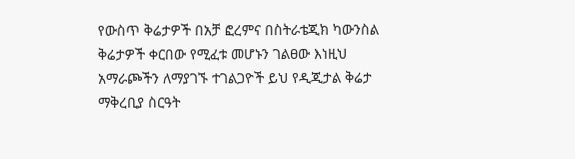የውስጥ ቅሬታዎች በአቻ ፎረምና በስትራቴጂክ ካውንስል ቅሬታዎች ቀርበው የሚፈቱ መሆኑን ገልፀው እነዚህ አማራጮችን ለማያገኙ ተገልጋዮች ይህ የዲጂታል ቅሬታ ማቅረቢያ ስርዓት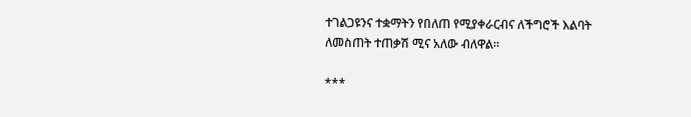ተገልጋዩንና ተቋማትን የበለጠ የሚያቀራርብና ለችግሮች እልባት ለመስጠት ተጠቃሽ ሚና አለው ብለዋል፡፡

***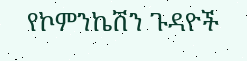የኮምንኬሽን ጉዳዮች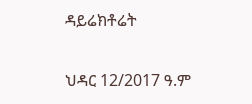ዳይሬክቶሬት

ህዳር 12/2017 ዓ.ም